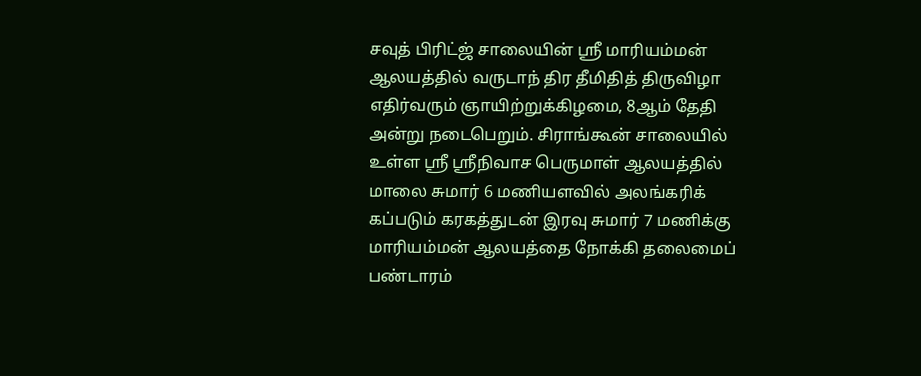சவுத் பிரிட்ஜ் சாலையின் ஸ்ரீ மாரியம்மன் ஆலயத்தில் வருடாந் திர தீமிதித் திருவிழா எதிர்வரும் ஞாயிற்றுக்கிழமை, 8ஆம் தேதி அன்று நடைபெறும். சிராங்கூன் சாலையில் உள்ள ஸ்ரீ ஸ்ரீநிவாச பெருமாள் ஆலயத்தில் மாலை சுமார் 6 மணியளவில் அலங்கரிக் கப்படும் கரகத்துடன் இரவு சுமார் 7 மணிக்கு மாரியம்மன் ஆலயத்தை நோக்கி தலைமைப் பண்டாரம்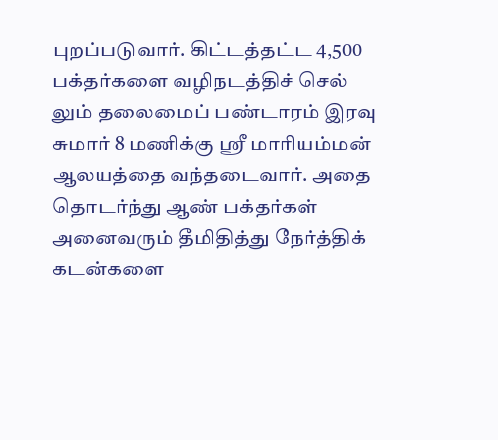புறப்படுவார். கிட்டத்தட்ட 4,500 பக்தர்களை வழிநடத்திச் செல் லும் தலைமைப் பண்டாரம் இரவு சுமார் 8 மணிக்கு ஸ்ரீ மாரியம்மன் ஆலயத்தை வந்தடைவார். அதை தொடர்ந்து ஆண் பக்தர்கள் அனைவரும் தீமிதித்து நேர்த்திக் கடன்களை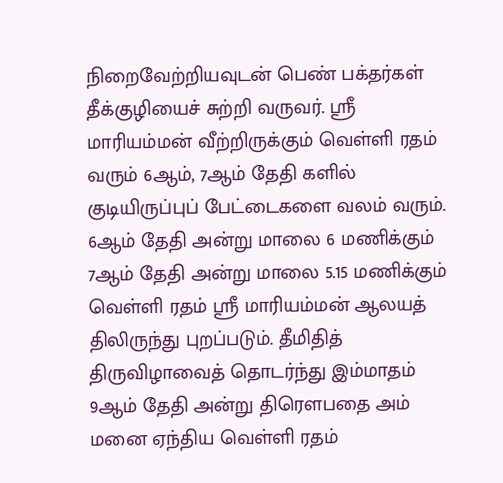நிறைவேற்றியவுடன் பெண் பக்தர்கள் தீக்குழியைச் சுற்றி வருவர். ஸ்ரீ மாரியம்மன் வீற்றிருக்கும் வெள்ளி ரதம் வரும் 6ஆம், 7ஆம் தேதி களில் குடியிருப்புப் பேட்டைகளை வலம் வரும். 6ஆம் தேதி அன்று மாலை 6 மணிக்கும் 7ஆம் தேதி அன்று மாலை 5.15 மணிக்கும் வெள்ளி ரதம் ஸ்ரீ மாரியம்மன் ஆலயத் திலிருந்து புறப்படும். தீமிதித் திருவிழாவைத் தொடர்ந்து இம்மாதம் 9ஆம் தேதி அன்று திரௌபதை அம் மனை ஏந்திய வெள்ளி ரதம்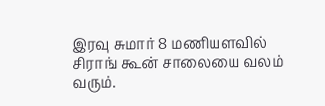இரவு சுமார் 8 மணியளவில் சிராங் கூன் சாலையை வலம் வரும்.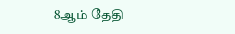8ஆம் தேதி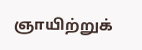ஞாயிற்றுக்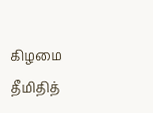கிழமை தீமிதித்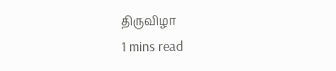திருவிழா
1 mins read